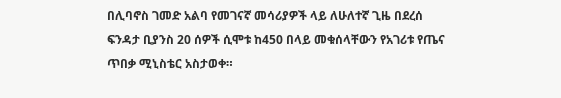በሊባኖስ ገመድ አልባ የመገናኛ መሳሪያዎች ላይ ለሁለተኛ ጊዜ በደረሰ ፍንዳታ ቢያንስ 20 ሰዎች ሲሞቱ ከ450 በላይ መቁሰላቸውን የአገሪቱ የጤና ጥበቃ ሚኒስቴር አስታወቀ።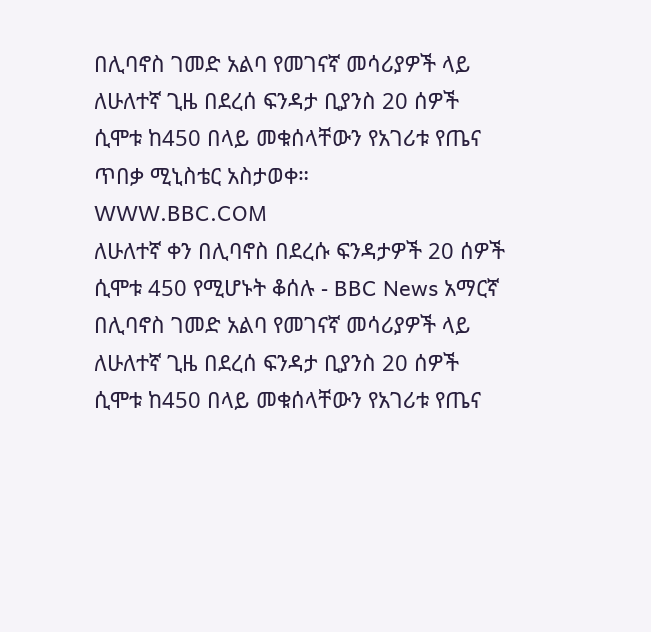በሊባኖስ ገመድ አልባ የመገናኛ መሳሪያዎች ላይ ለሁለተኛ ጊዜ በደረሰ ፍንዳታ ቢያንስ 20 ሰዎች ሲሞቱ ከ450 በላይ መቁሰላቸውን የአገሪቱ የጤና ጥበቃ ሚኒስቴር አስታወቀ።
WWW.BBC.COM
ለሁለተኛ ቀን በሊባኖስ በደረሱ ፍንዳታዎች 20 ሰዎች ሲሞቱ 450 የሚሆኑት ቆሰሉ - BBC News አማርኛ
በሊባኖስ ገመድ አልባ የመገናኛ መሳሪያዎች ላይ ለሁለተኛ ጊዜ በደረሰ ፍንዳታ ቢያንስ 20 ሰዎች ሲሞቱ ከ450 በላይ መቁሰላቸውን የአገሪቱ የጤና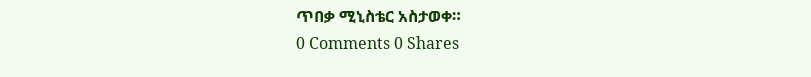ጥበቃ ሚኒስቴር አስታወቀ።
0 Comments 0 Shares